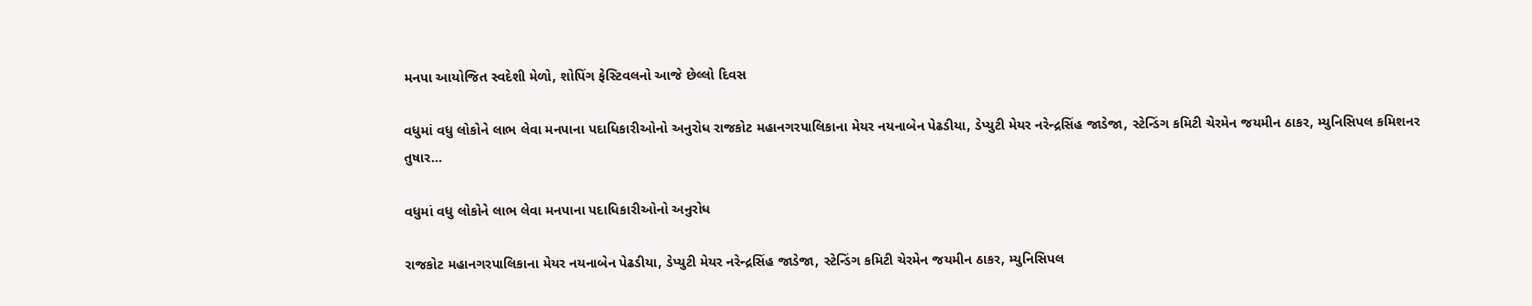મનપા આયોજિત સ્વદેશી મેળો, શોપિંગ ફેસ્ટિવલનો આજે છેલ્લો દિવસ

વધુમાં વધુ લોકોને લાભ લેવા મનપાના પદાધિકારીઓનો અનુરોધ રાજકોટ મહાનગરપાલિકાના મેયર નયનાબેન પેઢડીયા, ડેપ્યુટી મેયર નરેન્દ્રસિંહ જાડેજા, સ્ટેન્ડિંગ કમિટી ચેરમેન જયમીન ઠાકર, મ્યુનિસિપલ કમિશનર તુષાર…

વધુમાં વધુ લોકોને લાભ લેવા મનપાના પદાધિકારીઓનો અનુરોધ

રાજકોટ મહાનગરપાલિકાના મેયર નયનાબેન પેઢડીયા, ડેપ્યુટી મેયર નરેન્દ્રસિંહ જાડેજા, સ્ટેન્ડિંગ કમિટી ચેરમેન જયમીન ઠાકર, મ્યુનિસિપલ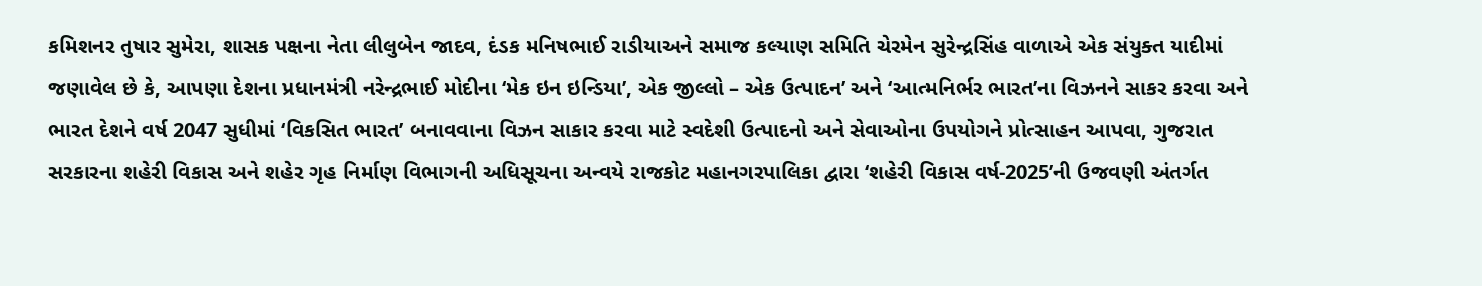કમિશનર તુષાર સુમેરા, શાસક પક્ષના નેતા લીલુબેન જાદવ, દંડક મનિષભાઈ રાડીયાઅને સમાજ કલ્યાણ સમિતિ ચેરમેન સુરેન્દ્રસિંહ વાળાએ એક સંયુક્ત યાદીમાં જણાવેલ છે કે, આપણા દેશના પ્રધાનમંત્રી નરેન્દ્રભાઈ મોદીના ‘મેક ઇન ઇન્ડિયા’, એક જીલ્લો – એક ઉત્પાદન’ અને ‘આત્મનિર્ભર ભારત’ના વિઝનને સાકર કરવા અને ભારત દેશને વર્ષ 2047 સુધીમાં ‘વિકસિત ભારત’ બનાવવાના વિઝન સાકાર કરવા માટે સ્વદેશી ઉત્પાદનો અને સેવાઓના ઉપયોગને પ્રોત્સાહન આપવા, ગુજરાત સરકારના શહેરી વિકાસ અને શહેર ગૃહ નિર્માણ વિભાગની અધિસૂચના અન્વયે રાજકોટ મહાનગરપાલિકા દ્વારા ‘શહેરી વિકાસ વર્ષ-2025’ની ઉજવણી અંતર્ગત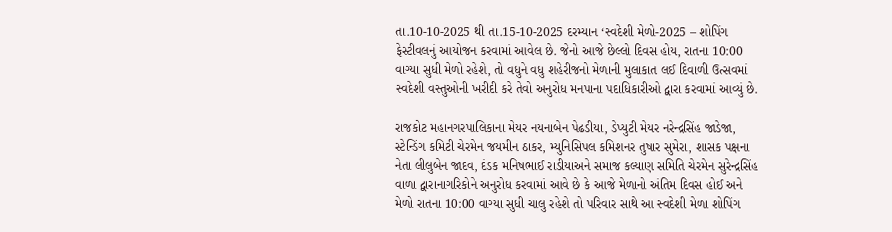તા.10-10-2025 થી તા.15-10-2025 દરમ્યાન ‘સ્વદેશી મેળો-2025 – શોપિંગ ફેસ્ટીવલનું આયોજન કરવામાં આવેલ છે. જેનો આજે છેલ્લો દિવસ હોય, રાતના 10:00 વાગ્યા સુધી મેળો રહેશે, તો વધુને વધુ શહેરીજનો મેળાની મુલાકાત લઈ દિવાળી ઉત્સવમાં સ્વદેશી વસ્તુઓની ખરીદી કરે તેવો અનુરોધ મનપાના પદાધિકારીઓ દ્વારા કરવામાં આવ્યું છે.

રાજકોટ મહાનગરપાલિકાના મેયર નયનાબેન પેઢડીયા, ડેપ્યુટી મેયર નરેન્દ્રસિંહ જાડેજા, સ્ટેન્ડિંગ કમિટી ચેરમેન જયમીન ઠાકર, મ્યુનિસિપલ કમિશનર તુષાર સુમેરા, શાસક પક્ષના નેતા લીલુબેન જાદવ, દંડક મનિષભાઈ રાડીયાઅને સમાજ કલ્યાણ સમિતિ ચેરમેન સુરેન્દ્રસિંહ વાળા દ્વારાનાગરિકોને અનુરોધ કરવામાં આવે છે કે આજે મેળાનો અંતિમ દિવસ હોઈ અને મેળો રાતના 10:00 વાગ્યા સુધી ચાલુ રહેશે તો પરિવાર સાથે આ સ્વદેશી મેળા શોપિંગ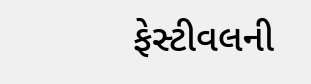ફેસ્ટીવલની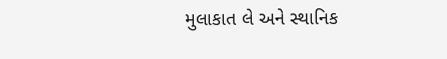મુલાકાત લે અને સ્થાનિક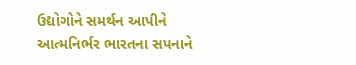ઉદ્યોગોને સમર્થન આપીને આત્મનિર્ભર ભારતના સપનાને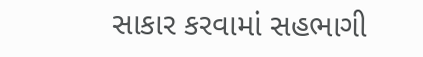સાકાર કરવામાં સહભાગી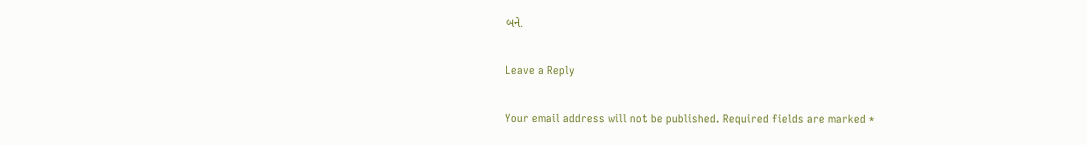બને.

Leave a Reply

Your email address will not be published. Required fields are marked *